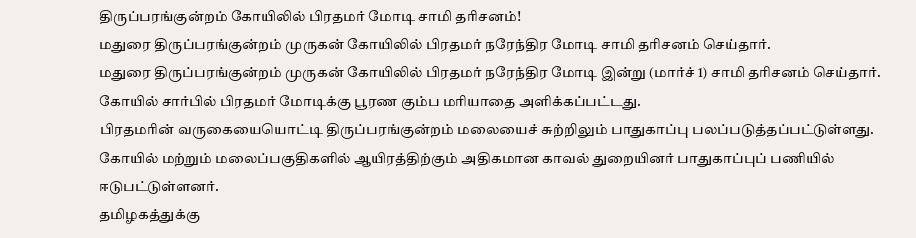திருப்பரங்குன்றம் கோயிலில் பிரதமர் மோடி சாமி தரிசனம்!
மதுரை திருப்பரங்குன்றம் முருகன் கோயிலில் பிரதமர் நரேந்திர மோடி சாமி தரிசனம் செய்தார்.
மதுரை திருப்பரங்குன்றம் முருகன் கோயிலில் பிரதமர் நரேந்திர மோடி இன்று (மார்ச் 1) சாமி தரிசனம் செய்தார். கோயில் சார்பில் பிரதமர் மோடிக்கு பூரண கும்ப மரியாதை அளிக்கப்பட்டது.
பிரதமரின் வருகையையொட்டி திருப்பரங்குன்றம் மலையைச் சுற்றிலும் பாதுகாப்பு பலப்படுத்தப்பட்டுள்ளது. கோயில் மற்றும் மலைப்பகுதிகளில் ஆயிரத்திற்கும் அதிகமான காவல் துறையினர் பாதுகாப்புப் பணியில் ஈடுபட்டுள்ளனர்.
தமிழகத்துக்கு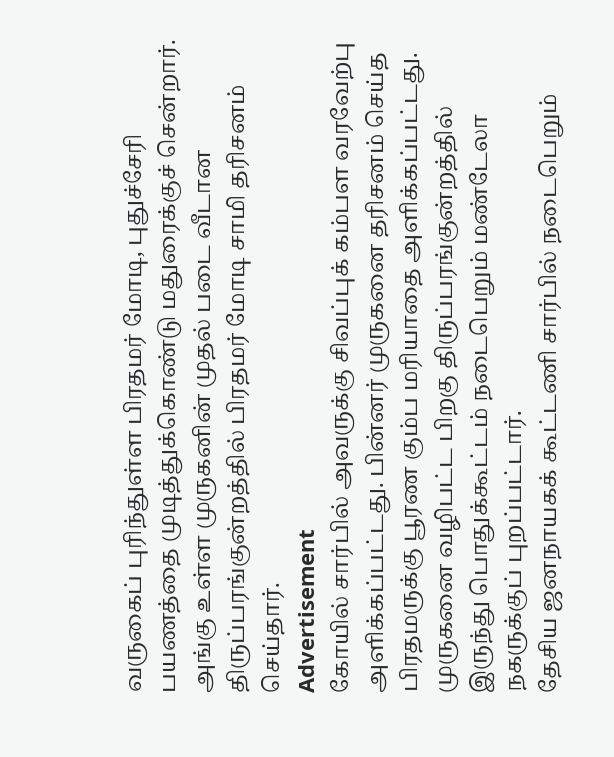வருகைப் புரிந்துள்ள பிரதமர் மோடி, புதுச்சேரி பயணத்தை முடித்துக்கொண்டு மதுரைக்குச் சென்றார். அங்கு உள்ள முருகனின் முதல் படை வீடான திருப்பரங்குன்றத்தில் பிரதமர் மோடி சாமி தரிசனம் செய்தார்.
Advertisement
கோயில் சார்பில் அவருக்கு சிவப்புக் கம்பள வரவேற்பு அளிக்கப்பட்டது. பின்னர் முருகனை தரிசனம் செய்த பிரதமருக்கு பூரண கும்ப மரியாதை அளிக்கப்பட்டது. முருகனை வழிபட்ட பிறகு திருப்பரங்குன்றத்தில் இருந்து பொதுக்கூட்டம் நடைபெறும் மண்டேலா நகருக்குப் புறப்பட்டார்.
தேசிய ஜனநாயகக் கூட்டணி சார்பில் நடைபெறும்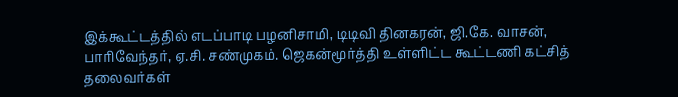இக்கூட்டத்தில் எடப்பாடி பழனிசாமி, டிடிவி தினகரன், ஜி.கே. வாசன், பாரிவேந்தர், ஏ.சி. சண்முகம். ஜெகன்மூர்த்தி உள்ளிட்ட கூட்டணி கட்சித் தலைவர்கள்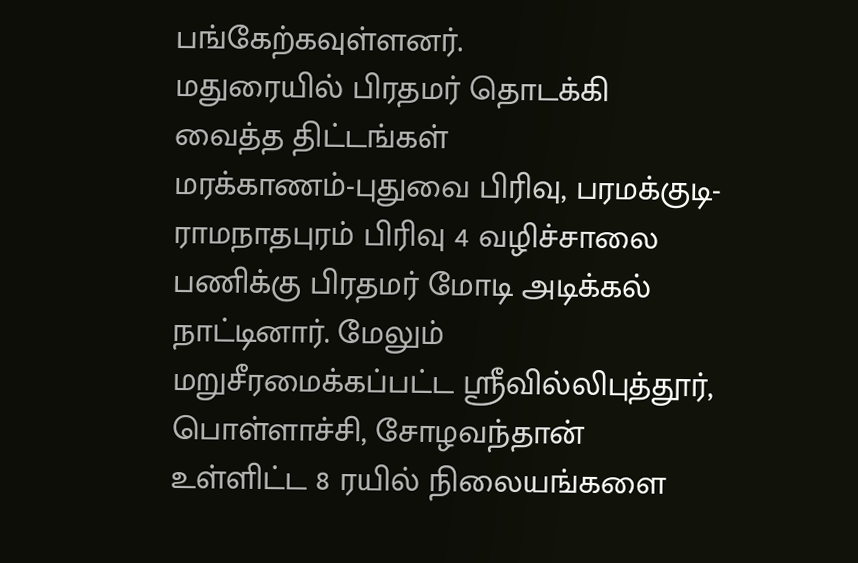பங்கேற்கவுள்ளனர்.
மதுரையில் பிரதமர் தொடக்கி வைத்த திட்டங்கள்
மரக்காணம்-புதுவை பிரிவு, பரமக்குடி-ராமநாதபுரம் பிரிவு 4 வழிச்சாலை பணிக்கு பிரதமர் மோடி அடிக்கல் நாட்டினார். மேலும் மறுசீரமைக்கப்பட்ட ஸ்ரீவில்லிபுத்தூர், பொள்ளாச்சி, சோழவந்தான் உள்ளிட்ட 8 ரயில் நிலையங்களை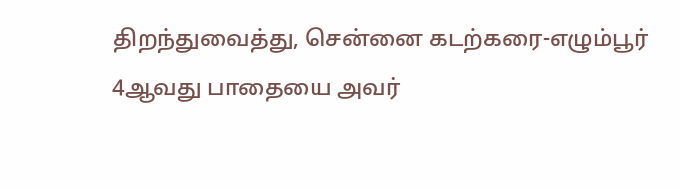திறந்துவைத்து, சென்னை கடற்கரை-எழும்பூர் 4ஆவது பாதையை அவர்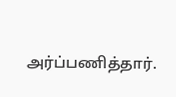அர்ப்பணித்தார்.